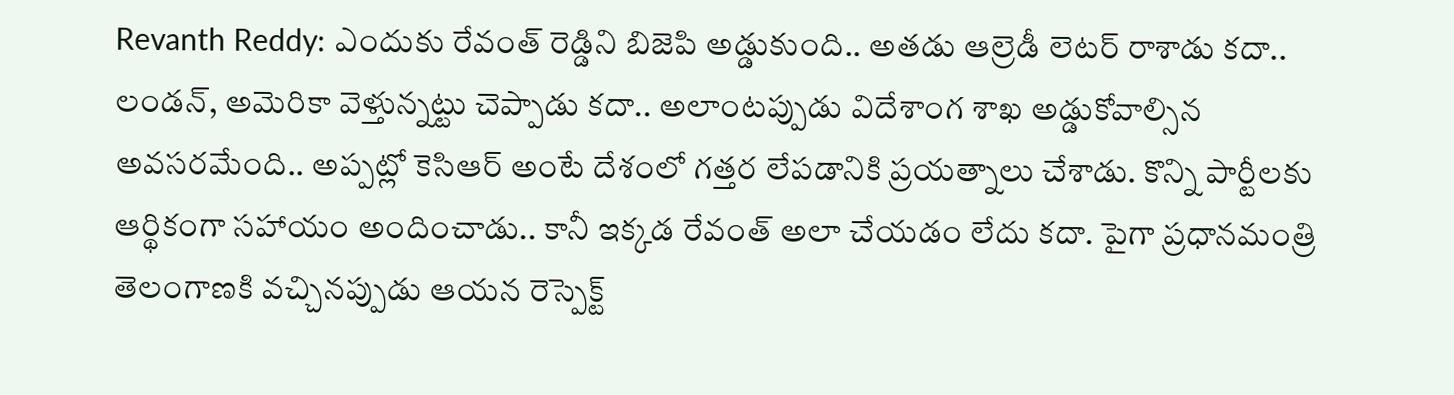Revanth Reddy: ఎందుకు రేవంత్ రెడ్డిని బిజెపి అడ్డుకుంది.. అతడు ఆల్రెడీ లెటర్ రాశాడు కదా.. లండన్, అమెరికా వెళ్తున్నట్టు చెప్పాడు కదా.. అలాంటప్పుడు విదేశాంగ శాఖ అడ్డుకోవాల్సిన అవసరమేంది.. అప్పట్లో కెసిఆర్ అంటే దేశంలో గత్తర లేపడానికి ప్రయత్నాలు చేశాడు. కొన్ని పార్టీలకు ఆర్థికంగా సహాయం అందించాడు.. కానీ ఇక్కడ రేవంత్ అలా చేయడం లేదు కదా. పైగా ప్రధానమంత్రి తెలంగాణకి వచ్చినప్పుడు ఆయన రెస్పెక్ట్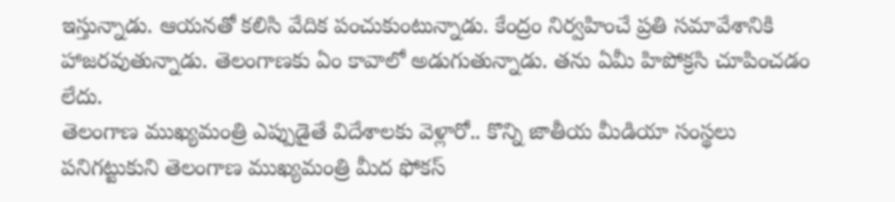ఇస్తున్నాడు. ఆయనతో కలిసి వేదిక పంచుకుంటున్నాడు. కేంద్రం నిర్వహించే ప్రతి సమావేశానికి హాజరవుతున్నాడు. తెలంగాణకు ఏం కావాలో అడుగుతున్నాడు. తను ఏమీ హిపోక్రసి చూపించడం లేదు.
తెలంగాణ ముఖ్యమంత్రి ఎప్పుడైతే విదేశాలకు వెళ్లారో.. కొన్ని జాతీయ మీడియా సంస్థలు పనిగట్టుకుని తెలంగాణ ముఖ్యమంత్రి మీద ఫోకస్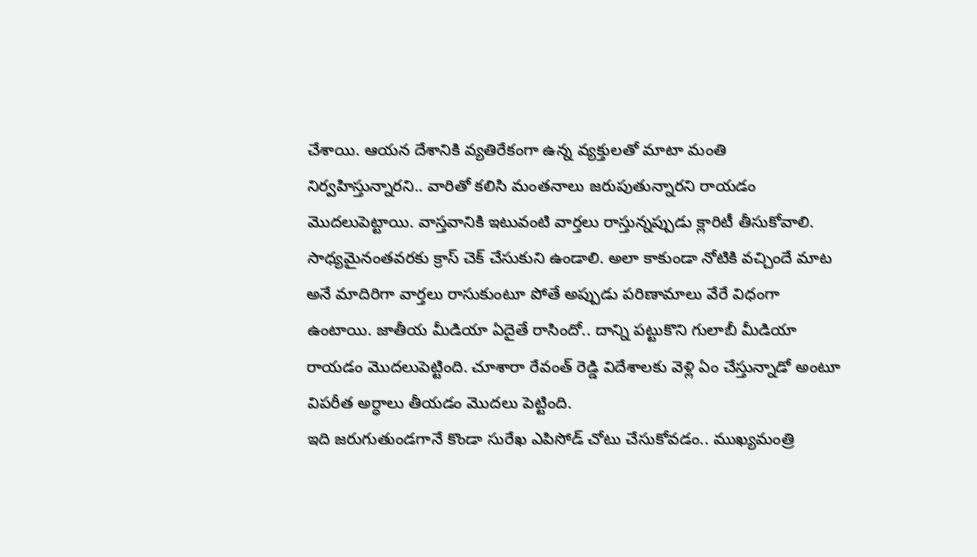చేశాయి. ఆయన దేశానికి వ్యతిరేకంగా ఉన్న వ్యక్తులతో మాటా మంతి నిర్వహిస్తున్నారని.. వారితో కలిసి మంతనాలు జరుపుతున్నారని రాయడం మొదలుపెట్టాయి. వాస్తవానికి ఇటువంటి వార్తలు రాస్తున్నప్పుడు క్లారిటీ తీసుకోవాలి. సాధ్యమైనంతవరకు క్రాస్ చెక్ చేసుకుని ఉండాలి. అలా కాకుండా నోటికి వచ్చిందే మాట అనే మాదిరిగా వార్తలు రాసుకుంటూ పోతే అప్పుడు పరిణామాలు వేరే విధంగా ఉంటాయి. జాతీయ మీడియా ఏదైతే రాసిందో.. దాన్ని పట్టుకొని గులాబీ మీడియా రాయడం మొదలుపెట్టింది. చూశారా రేవంత్ రెడ్డి విదేశాలకు వెళ్లి ఏం చేస్తున్నాడో అంటూ విపరీత అర్ధాలు తీయడం మొదలు పెట్టింది.
ఇది జరుగుతుండగానే కొండా సురేఖ ఎపిసోడ్ చోటు చేసుకోవడం.. ముఖ్యమంత్రి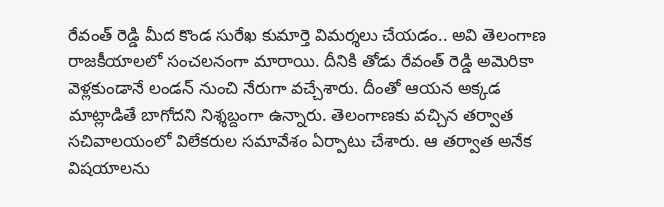రేవంత్ రెడ్డి మీద కొండ సురేఖ కుమార్తె విమర్శలు చేయడం.. అవి తెలంగాణ రాజకీయాలలో సంచలనంగా మారాయి. దీనికి తోడు రేవంత్ రెడ్డి అమెరికా వెళ్లకుండానే లండన్ నుంచి నేరుగా వచ్చేశారు. దీంతో ఆయన అక్కడ మాట్లాడితే బాగోదని నిశ్శబ్దంగా ఉన్నారు. తెలంగాణకు వచ్చిన తర్వాత సచివాలయంలో విలేకరుల సమావేశం ఏర్పాటు చేశారు. ఆ తర్వాత అనేక విషయాలను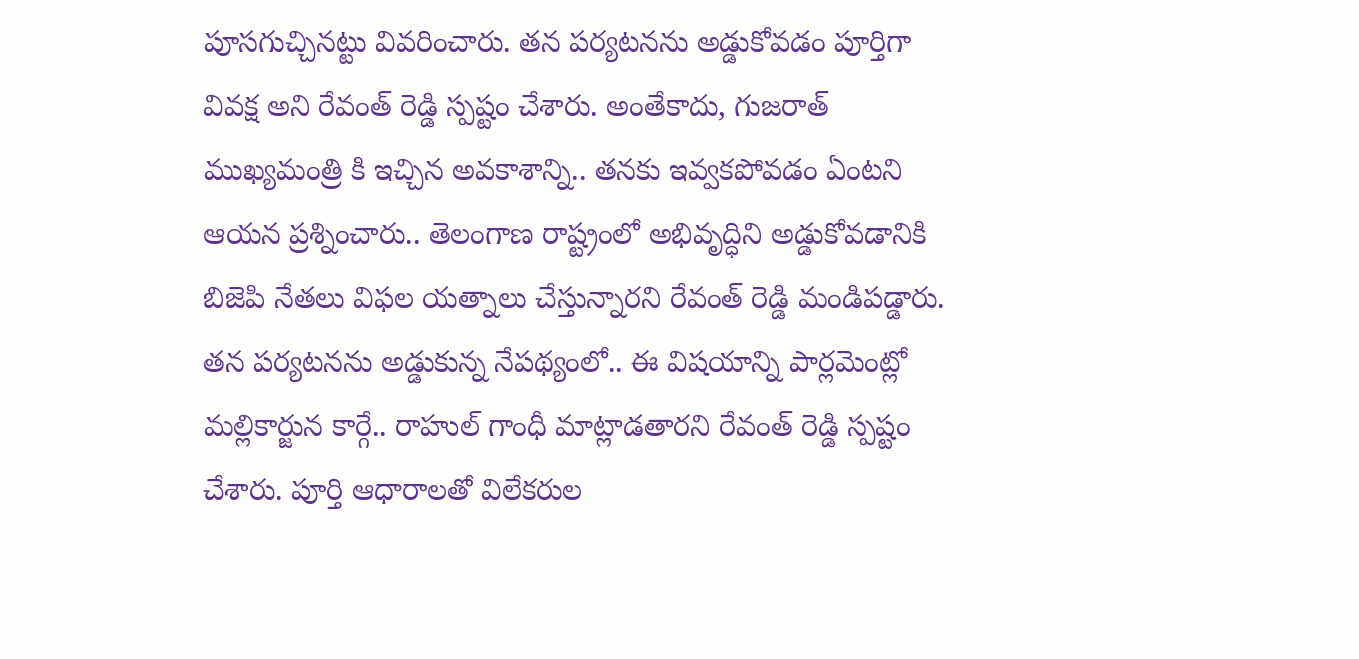పూసగుచ్చినట్టు వివరించారు. తన పర్యటనను అడ్డుకోవడం పూర్తిగా వివక్ష అని రేవంత్ రెడ్డి స్పష్టం చేశారు. అంతేకాదు, గుజరాత్ ముఖ్యమంత్రి కి ఇచ్చిన అవకాశాన్ని.. తనకు ఇవ్వకపోవడం ఏంటని ఆయన ప్రశ్నించారు.. తెలంగాణ రాష్ట్రంలో అభివృద్ధిని అడ్డుకోవడానికి బిజెపి నేతలు విఫల యత్నాలు చేస్తున్నారని రేవంత్ రెడ్డి మండిపడ్డారు.
తన పర్యటనను అడ్డుకున్న నేపథ్యంలో.. ఈ విషయాన్ని పార్లమెంట్లో మల్లికార్జున కార్గే.. రాహుల్ గాంధీ మాట్లాడతారని రేవంత్ రెడ్డి స్పష్టం చేశారు. పూర్తి ఆధారాలతో విలేకరుల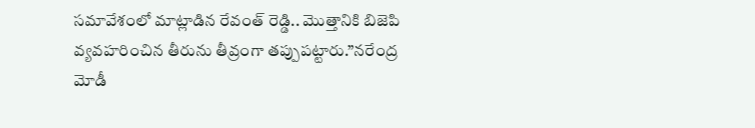సమావేశంలో మాట్లాడిన రేవంత్ రెడ్డి.. మొత్తానికి బిజెపి వ్యవహరించిన తీరును తీవ్రంగా తప్పుపట్టారు.”నరేంద్ర మోడీ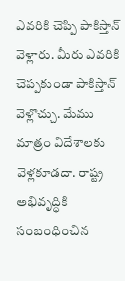ఎవరికి చెప్పి పాకిస్తాన్ వెళ్లారు. మీరు ఎవరికి చెప్పకుండా పాకిస్తాన్ వెళ్లొచ్చు. మేము మాత్రం విదేశాలకు వెళ్లకూడదా. రాష్ట్ర అభివృద్ధికి సంబంధించిన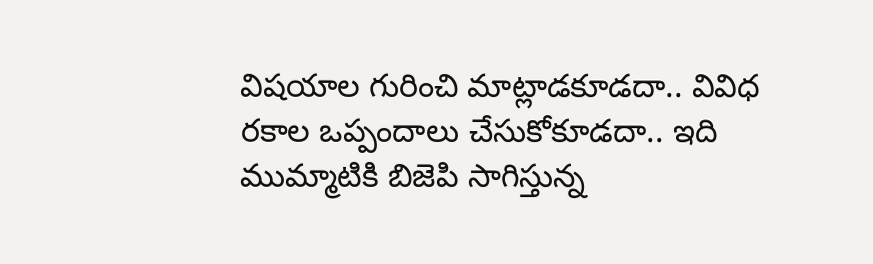విషయాల గురించి మాట్లాడకూడదా.. వివిధ రకాల ఒప్పందాలు చేసుకోకూడదా.. ఇది ముమ్మాటికి బిజెపి సాగిస్తున్న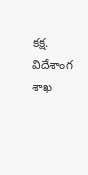కక్ష. విదేశాంగ శాఖ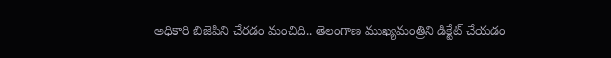అధికారి బిజెపిని చేరడం మంచిది.. తెలంగాణ ముఖ్యమంత్రిని డిక్టేట్ చేయడం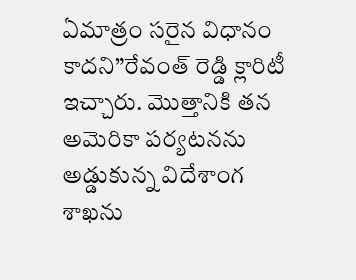ఏమాత్రం సరైన విధానం కాదని”రేవంత్ రెడ్డి క్లారిటీ ఇచ్చారు. మొత్తానికి తన అమెరికా పర్యటనను అడ్డుకున్న విదేశాంగ శాఖను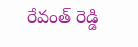రేవంత్ రెడ్డి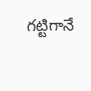గట్టిగానే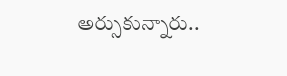అర్సుకున్నారు..